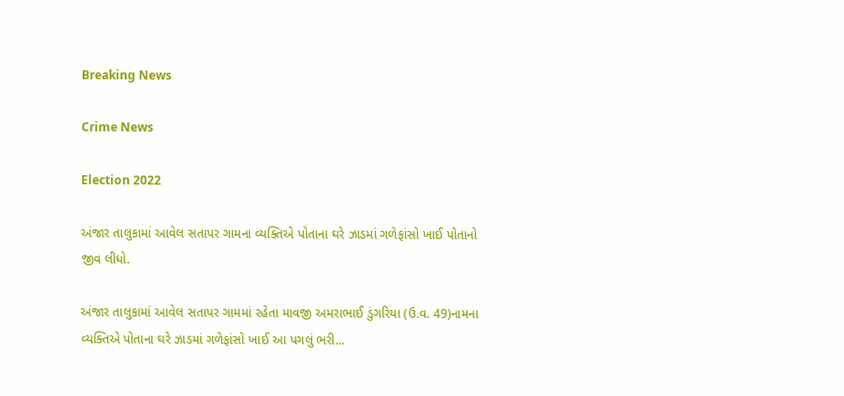Breaking News

Crime News

Election 2022

અંજાર તાલુકામાં આવેલ સતાપર ગામના વ્યક્તિએ પોતાના ઘરે ઝાડમાં ગળેફાંસો ખાઈ પોતાનો જીવ લીધો.

અંજાર તાલુકામાં આવેલ સતાપર ગામમાં રહેતા માવજી અમરાભાઈ ડુંગરિયા (ઉ.વ. 49)નામના વ્યક્તિએ પોતાના ઘરે ઝાડમાં ગળેફાંસો ખાઈ આ પગલું ભરી...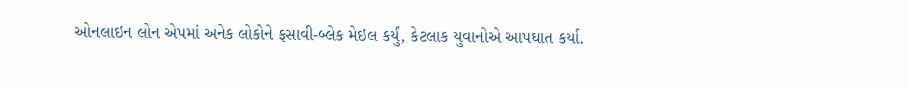ઓનલાઇન લોન એપમાં અનેક લોકોને ફસાવી-બ્લેક મેઇલ કર્યું, કેટલાક યુવાનોએ આપઘાત કર્યા.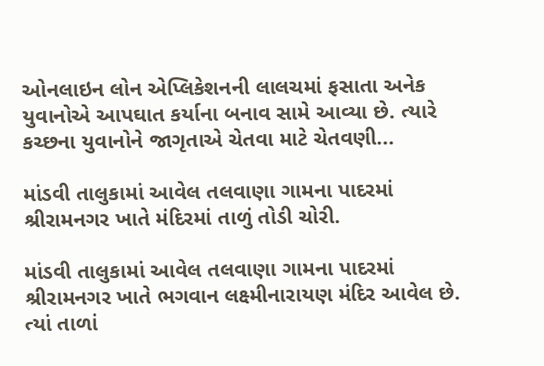ઓનલાઇન લોન એપ્લિકેશનની લાલચમાં ફસાતા અનેક યુવાનોએ આપઘાત કર્યાના બનાવ સામે આવ્યા છે. ત્યારે કચ્છના યુવાનોને જાગૃતાએ ચેતવા માટે ચેતવણી...

માંડવી તાલુકામાં આવેલ તલવાણા ગામના પાદરમાં શ્રીરામનગર ખાતે મંદિરમાં તાળું તોડી ચોરી.

માંડવી તાલુકામાં આવેલ તલવાણા ગામના પાદરમાં શ્રીરામનગર ખાતે ભગવાન લક્ષ્મીનારાયણ મંદિર આવેલ છે. ત્યાં તાળાં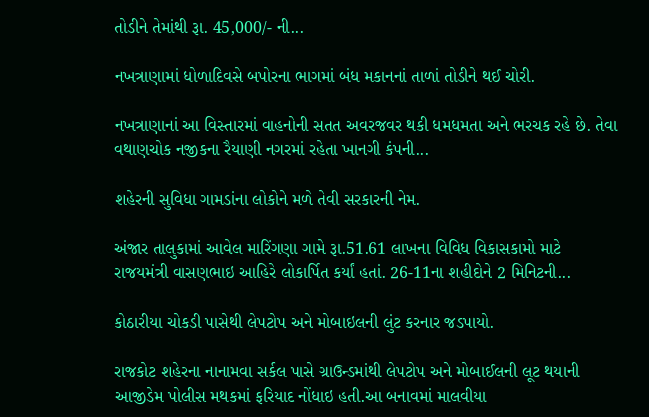તોડીને તેમાંથી રૂા. 45,000/- ની...

નખત્રાણામાં ધોળાદિવસે બપોરના ભાગમાં બંધ મકાનનાં તાળાં તોડીને થઈ ચોરી.

નખત્રાણાનાં આ વિસ્તારમાં વાહનોની સતત અવરજવર થકી ધમધમતા અને ભરચક રહે છે. તેવા વથાણચોક નજીકના રૈયાણી નગરમાં રહેતા ખાનગી કંપની...

શહેરની સુવિધા ગામડાંના લોકોને મળે તેવી સરકારની નેમ.

અંજાર તાલુકામાં આવેલ મારિંગણા ગામે રૂા.51.61 લાખના વિવિધ વિકાસકામો માટે રાજયમંત્રી વાસણભાઇ આહિરે લોકાર્પિત કર્યાં હતાં. 26-11ના શહીદોને 2 મિનિટની...

કોઠારીયા ચોકડી પાસેથી લેપટોપ અને મોબાઇલની લુંટ કરનાર જડપાયો.

રાજકોટ શહેરના નાનામવા સર્કલ પાસે ગ્રાઉન્ડમાંથી લેપટોપ અને મોબાઈલની લૂટ થયાની આજીડેમ પોલીસ મથકમાં ફરિયાદ નોંધાઇ હતી.આ બનાવમાં માલવીયા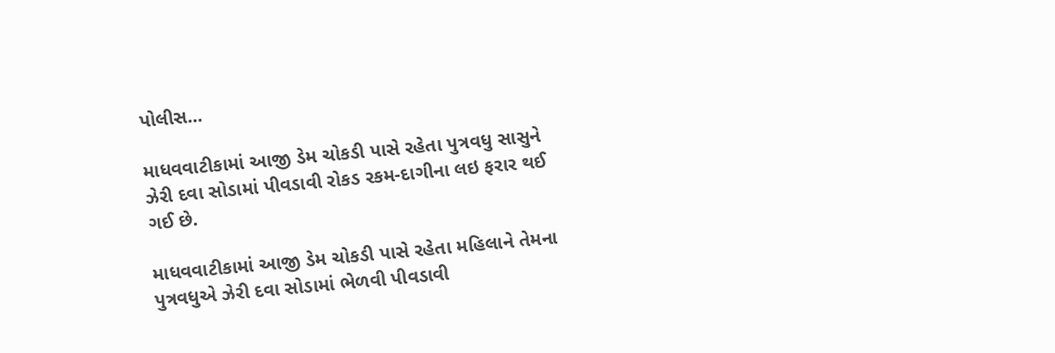પોલીસ...

માધવવાટીકામાં આજી ડેમ ચોકડી પાસે રહેતા પુત્રવધુ સાસુને ઝેરી દવા સોડામાં પીવડાવી રોકડ રકમ-દાગીના લઇ ફરાર થઈ ગઈ છે.

માધવવાટીકામાં આજી ડેમ ચોકડી પાસે રહેતા મહિલાને તેમના પુત્રવધુએ ઝેરી દવા સોડામાં ભેળવી પીવડાવી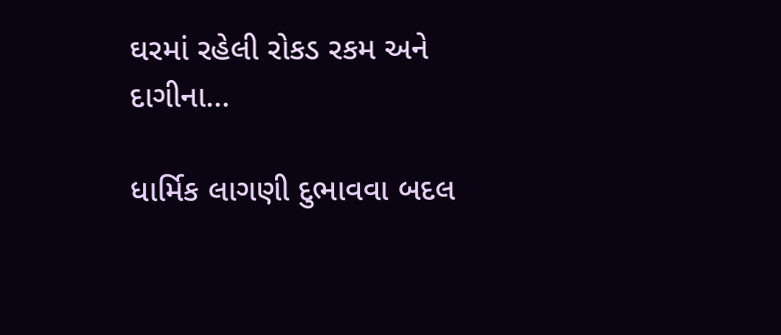ઘરમાં રહેલી રોકડ રકમ અને દાગીના...

ધાર્મિક લાગણી દુભાવવા બદલ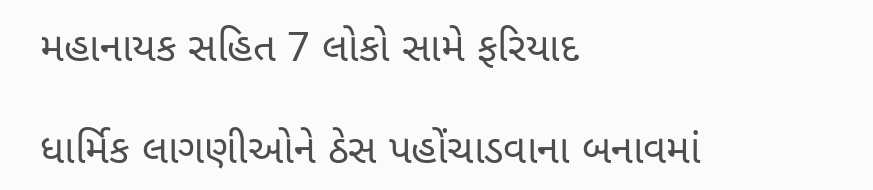મહાનાયક સહિત 7 લોકો સામે ફરિયાદ

ધાર્મિક લાગણીઓને ઠેસ પહોંચાડવાના બનાવમાં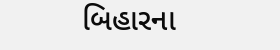બિહારના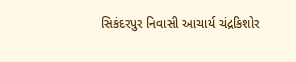સિકંદરપુર નિવાસી આચાર્ય ચંદ્રકિશોર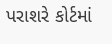પરાશરે કોર્ટમાં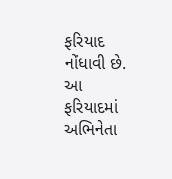ફરિયાદ નોંધાવી છે. આ ફરિયાદમાં અભિનેતા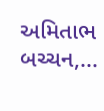અમિતાભ બચ્ચન,...